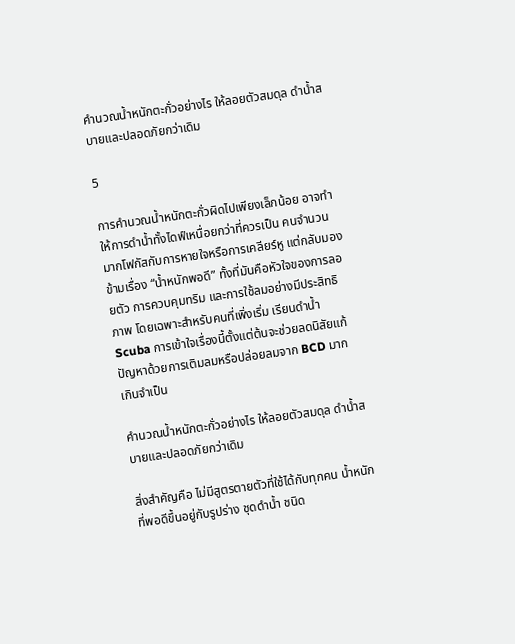คำนวณน้ำหนักตะกั่วอย่างไร ให้ลอยตัวสมดุล ดำน้ำสบายและปลอดภัยกว่าเดิม

5

การคำนวณน้ำหนักตะกั่วผิดไปเพียงเล็กน้อย อาจทำให้การดำน้ำทั้งไดฟ์เหนื่อยกว่าที่ควรเป็น คนจำนวนมากโฟกัสกับการหายใจหรือการเคลียร์หู แต่กลับมองข้ามเรื่อง “น้ำหนักพอดี” ทั้งที่มันคือหัวใจของการลอยตัว การควบคุมทริม และการใช้ลมอย่างมีประสิทธิภาพ โดยเฉพาะสำหรับคนที่เพิ่งเริ่ม เรียนดำน้ำ Scuba การเข้าใจเรื่องนี้ตั้งแต่ต้นจะช่วยลดนิสัยแก้ปัญหาด้วยการเติมลมหรือปล่อยลมจาก BCD มากเกินจำเป็น

คำนวณน้ำหนักตะกั่วอย่างไร ให้ลอยตัวสมดุล ดำน้ำสบายและปลอดภัยกว่าเดิม

สิ่งสำคัญคือ ไม่มีสูตรตายตัวที่ใช้ได้กับทุกคน น้ำหนักที่พอดีขึ้นอยู่กับรูปร่าง ชุดดำน้ำ ชนิด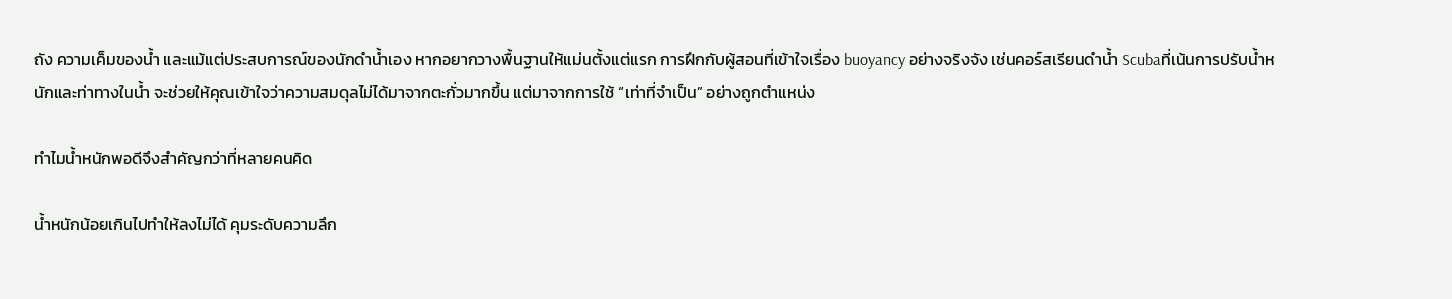ถัง ความเค็มของน้ำ และแม้แต่ประสบการณ์ของนักดำน้ำเอง หากอยากวางพื้นฐานให้แม่นตั้งแต่แรก การฝึกกับผู้สอนที่เข้าใจเรื่อง buoyancy อย่างจริงจัง เช่นคอร์สเรียนดำน้ำ Scubaที่เน้นการปรับน้ำหนักและท่าทางในน้ำ จะช่วยให้คุณเข้าใจว่าความสมดุลไม่ได้มาจากตะกั่วมากขึ้น แต่มาจากการใช้ “เท่าที่จำเป็น” อย่างถูกตำแหน่ง

ทำไมน้ำหนักพอดีจึงสำคัญกว่าที่หลายคนคิด

น้ำหนักน้อยเกินไปทำให้ลงไม่ได้ คุมระดับความลึก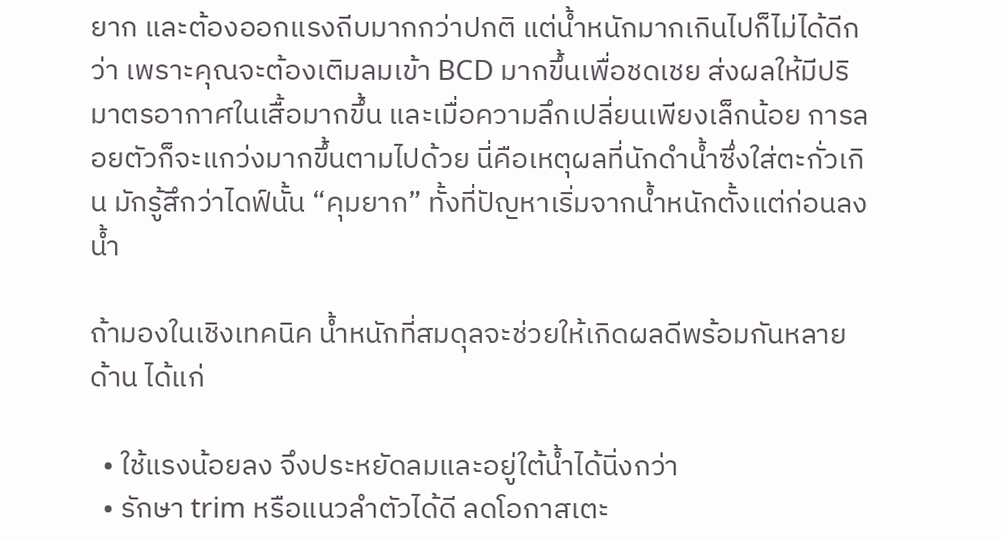ยาก และต้องออกแรงถีบมากกว่าปกติ แต่น้ำหนักมากเกินไปก็ไม่ได้ดีกว่า เพราะคุณจะต้องเติมลมเข้า BCD มากขึ้นเพื่อชดเชย ส่งผลให้มีปริมาตรอากาศในเสื้อมากขึ้น และเมื่อความลึกเปลี่ยนเพียงเล็กน้อย การลอยตัวก็จะแกว่งมากขึ้นตามไปด้วย นี่คือเหตุผลที่นักดำน้ำซึ่งใส่ตะกั่วเกิน มักรู้สึกว่าไดฟ์นั้น “คุมยาก” ทั้งที่ปัญหาเริ่มจากน้ำหนักตั้งแต่ก่อนลงน้ำ

ถ้ามองในเชิงเทคนิค น้ำหนักที่สมดุลจะช่วยให้เกิดผลดีพร้อมกันหลายด้าน ได้แก่

  • ใช้แรงน้อยลง จึงประหยัดลมและอยู่ใต้น้ำได้นิ่งกว่า
  • รักษา trim หรือแนวลำตัวได้ดี ลดโอกาสเตะ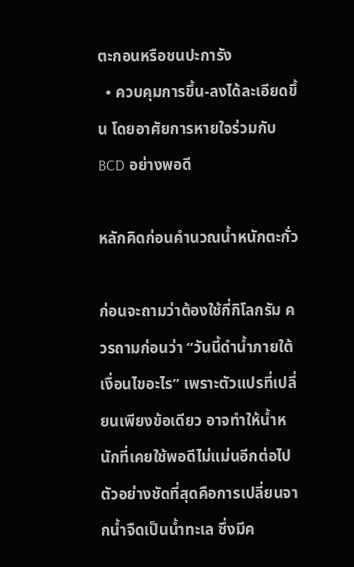ตะกอนหรือชนปะการัง
  • ควบคุมการขึ้น-ลงได้ละเอียดขึ้น โดยอาศัยการหายใจร่วมกับ BCD อย่างพอดี

หลักคิดก่อนคำนวณน้ำหนักตะกั่ว

ก่อนจะถามว่าต้องใช้กี่กิโลกรัม ควรถามก่อนว่า “วันนี้ดำน้ำภายใต้เงื่อนไขอะไร” เพราะตัวแปรที่เปลี่ยนเพียงข้อเดียว อาจทำให้น้ำหนักที่เคยใช้พอดีไม่แม่นอีกต่อไป ตัวอย่างชัดที่สุดคือการเปลี่ยนจากน้ำจืดเป็นน้ำทะเล ซึ่งมีค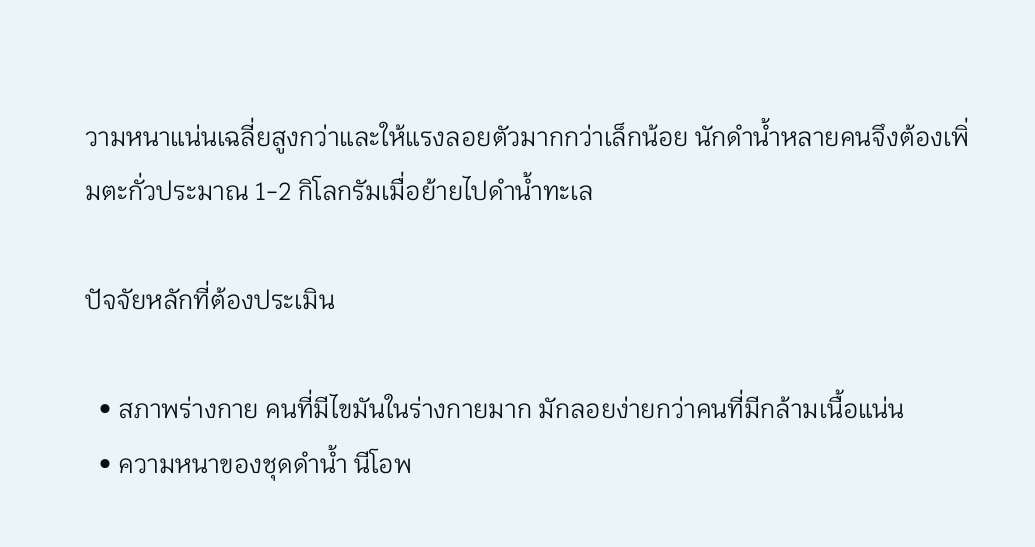วามหนาแน่นเฉลี่ยสูงกว่าและให้แรงลอยตัวมากกว่าเล็กน้อย นักดำน้ำหลายคนจึงต้องเพิ่มตะกั่วประมาณ 1-2 กิโลกรัมเมื่อย้ายไปดำน้ำทะเล

ปัจจัยหลักที่ต้องประเมิน

  • สภาพร่างกาย คนที่มีไขมันในร่างกายมาก มักลอยง่ายกว่าคนที่มีกล้ามเนื้อแน่น
  • ความหนาของชุดดำน้ำ นีโอพ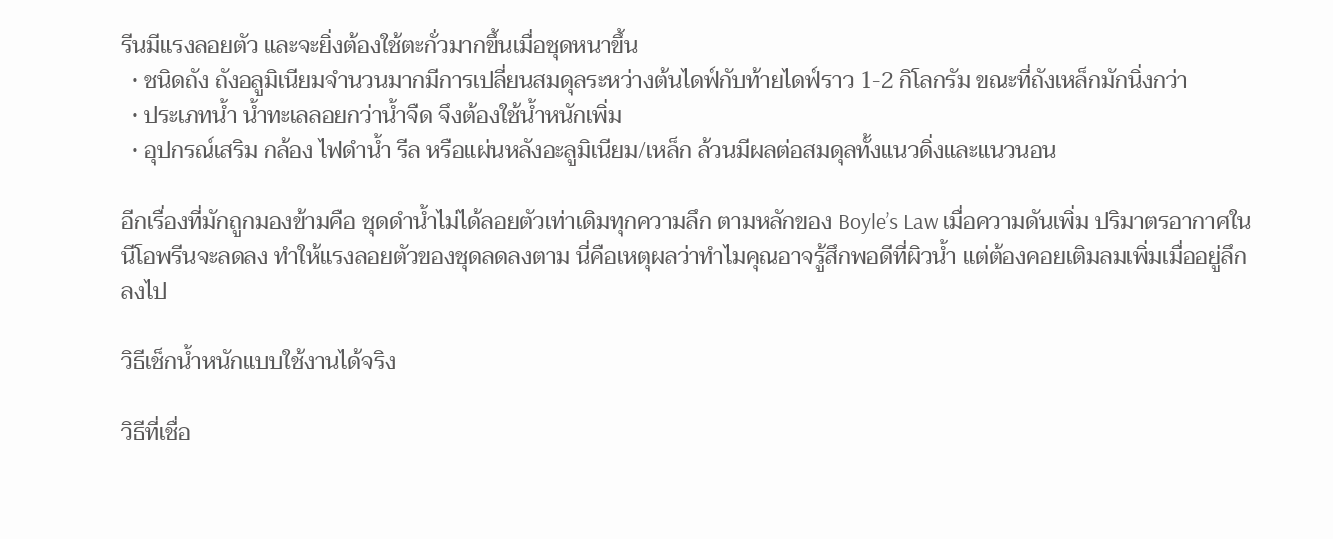รีนมีแรงลอยตัว และจะยิ่งต้องใช้ตะกั่วมากขึ้นเมื่อชุดหนาขึ้น
  • ชนิดถัง ถังอลูมิเนียมจำนวนมากมีการเปลี่ยนสมดุลระหว่างต้นไดฟ์กับท้ายไดฟ์ราว 1-2 กิโลกรัม ขณะที่ถังเหล็กมักนิ่งกว่า
  • ประเภทน้ำ น้ำทะเลลอยกว่าน้ำจืด จึงต้องใช้น้ำหนักเพิ่ม
  • อุปกรณ์เสริม กล้อง ไฟดำน้ำ รีล หรือแผ่นหลังอะลูมิเนียม/เหล็ก ล้วนมีผลต่อสมดุลทั้งแนวดิ่งและแนวนอน

อีกเรื่องที่มักถูกมองข้ามคือ ชุดดำน้ำไม่ได้ลอยตัวเท่าเดิมทุกความลึก ตามหลักของ Boyle’s Law เมื่อความดันเพิ่ม ปริมาตรอากาศในนีโอพรีนจะลดลง ทำให้แรงลอยตัวของชุดลดลงตาม นี่คือเหตุผลว่าทำไมคุณอาจรู้สึกพอดีที่ผิวน้ำ แต่ต้องคอยเติมลมเพิ่มเมื่ออยู่ลึกลงไป

วิธีเช็กน้ำหนักแบบใช้งานได้จริง

วิธีที่เชื่อ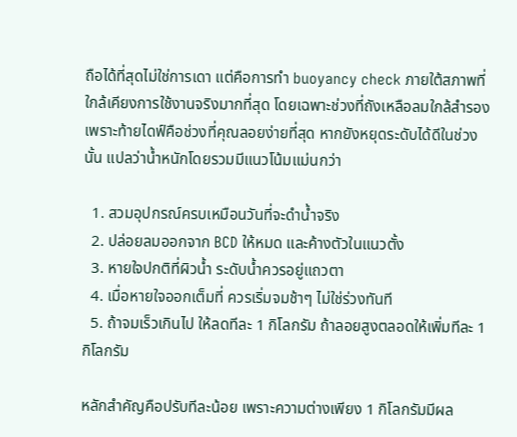ถือได้ที่สุดไม่ใช่การเดา แต่คือการทำ buoyancy check ภายใต้สภาพที่ใกล้เคียงการใช้งานจริงมากที่สุด โดยเฉพาะช่วงที่ถังเหลือลมใกล้สำรอง เพราะท้ายไดฟ์คือช่วงที่คุณลอยง่ายที่สุด หากยังหยุดระดับได้ดีในช่วงนั้น แปลว่าน้ำหนักโดยรวมมีแนวโน้มแม่นกว่า

  1. สวมอุปกรณ์ครบเหมือนวันที่จะดำน้ำจริง
  2. ปล่อยลมออกจาก BCD ให้หมด และค้างตัวในแนวตั้ง
  3. หายใจปกติที่ผิวน้ำ ระดับน้ำควรอยู่แถวตา
  4. เมื่อหายใจออกเต็มที่ ควรเริ่มจมช้าๆ ไม่ใช่ร่วงทันที
  5. ถ้าจมเร็วเกินไป ให้ลดทีละ 1 กิโลกรัม ถ้าลอยสูงตลอดให้เพิ่มทีละ 1 กิโลกรัม

หลักสำคัญคือปรับทีละน้อย เพราะความต่างเพียง 1 กิโลกรัมมีผล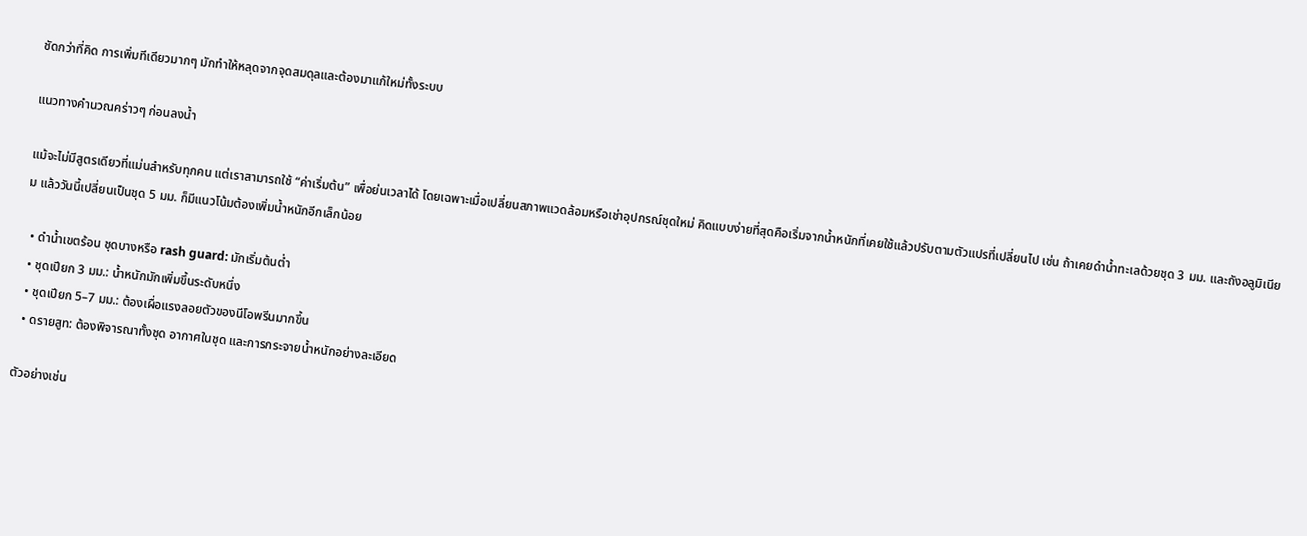ชัดกว่าที่คิด การเพิ่มทีเดียวมากๆ มักทำให้หลุดจากจุดสมดุลและต้องมาแก้ใหม่ทั้งระบบ

แนวทางคำนวณคร่าวๆ ก่อนลงน้ำ

แม้จะไม่มีสูตรเดียวที่แม่นสำหรับทุกคน แต่เราสามารถใช้ “ค่าเริ่มต้น” เพื่อย่นเวลาได้ โดยเฉพาะเมื่อเปลี่ยนสภาพแวดล้อมหรือเช่าอุปกรณ์ชุดใหม่ คิดแบบง่ายที่สุดคือเริ่มจากน้ำหนักที่เคยใช้แล้วปรับตามตัวแปรที่เปลี่ยนไป เช่น ถ้าเคยดำน้ำทะเลด้วยชุด 3 มม. และถังอลูมิเนียม แล้ววันนี้เปลี่ยนเป็นชุด 5 มม. ก็มีแนวโน้มต้องเพิ่มน้ำหนักอีกเล็กน้อย

  • ดำน้ำเขตร้อน ชุดบางหรือ rash guard: มักเริ่มต้นต่ำ
  • ชุดเปียก 3 มม.: น้ำหนักมักเพิ่มขึ้นระดับหนึ่ง
  • ชุดเปียก 5–7 มม.: ต้องเผื่อแรงลอยตัวของนีโอพรีนมากขึ้น
  • ดรายสูท: ต้องพิจารณาทั้งชุด อากาศในชุด และการกระจายน้ำหนักอย่างละเอียด

ตัวอย่างเช่น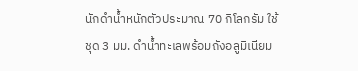นักดำน้ำหนักตัวประมาณ 70 กิโลกรัม ใช้ชุด 3 มม. ดำน้ำทะเลพร้อมถังอลูมิเนียม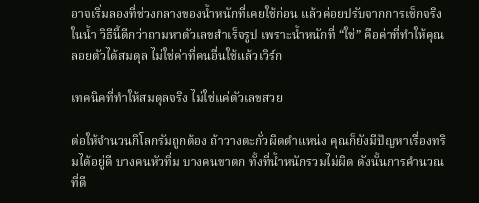อาจเริ่มลองที่ช่วงกลางของน้ำหนักที่เคยใช้ก่อน แล้วค่อยปรับจากการเช็กจริงในน้ำ วิธีนี้ดีกว่าถามหาตัวเลขสำเร็จรูป เพราะน้ำหนักที่ “ใช่” คือค่าที่ทำให้คุณลอยตัวได้สมดุล ไม่ใช่ค่าที่คนอื่นใช้แล้วเวิร์ก

เทคนิคที่ทำให้สมดุลจริง ไม่ใช่แค่ตัวเลขสวย

ต่อให้จำนวนกิโลกรัมถูกต้อง ถ้าวางตะกั่วผิดตำแหน่ง คุณก็ยังมีปัญหาเรื่องทริมได้อยู่ดี บางคนหัวทิ่ม บางคนขาตก ทั้งที่น้ำหนักรวมไม่ผิด ดังนั้นการคำนวณที่ดี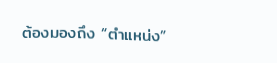ต้องมองถึง “ตำแหน่ง”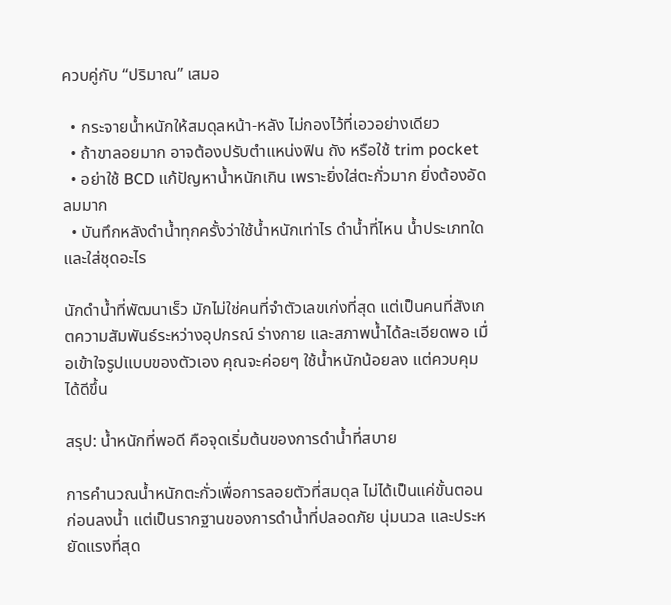ควบคู่กับ “ปริมาณ” เสมอ

  • กระจายน้ำหนักให้สมดุลหน้า-หลัง ไม่กองไว้ที่เอวอย่างเดียว
  • ถ้าขาลอยมาก อาจต้องปรับตำแหน่งฟิน ถัง หรือใช้ trim pocket
  • อย่าใช้ BCD แก้ปัญหาน้ำหนักเกิน เพราะยิ่งใส่ตะกั่วมาก ยิ่งต้องอัดลมมาก
  • บันทึกหลังดำน้ำทุกครั้งว่าใช้น้ำหนักเท่าไร ดำน้ำที่ไหน น้ำประเภทใด และใส่ชุดอะไร

นักดำน้ำที่พัฒนาเร็ว มักไม่ใช่คนที่จำตัวเลขเก่งที่สุด แต่เป็นคนที่สังเกตความสัมพันธ์ระหว่างอุปกรณ์ ร่างกาย และสภาพน้ำได้ละเอียดพอ เมื่อเข้าใจรูปแบบของตัวเอง คุณจะค่อยๆ ใช้น้ำหนักน้อยลง แต่ควบคุมได้ดีขึ้น

สรุป: น้ำหนักที่พอดี คือจุดเริ่มต้นของการดำน้ำที่สบาย

การคำนวณน้ำหนักตะกั่วเพื่อการลอยตัวที่สมดุล ไม่ได้เป็นแค่ขั้นตอนก่อนลงน้ำ แต่เป็นรากฐานของการดำน้ำที่ปลอดภัย นุ่มนวล และประหยัดแรงที่สุด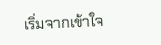เริ่มจากเข้าใจ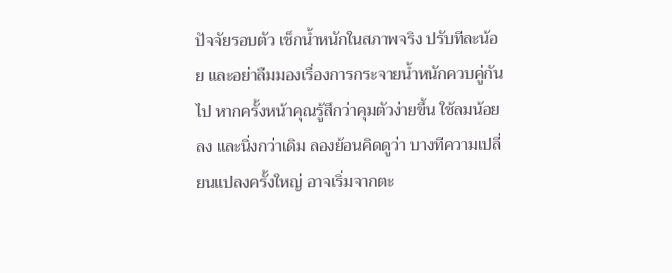ปัจจัยรอบตัว เช็กน้ำหนักในสภาพจริง ปรับทีละน้อย และอย่าลืมมองเรื่องการกระจายน้ำหนักควบคู่กันไป หากครั้งหน้าคุณรู้สึกว่าคุมตัวง่ายขึ้น ใช้ลมน้อยลง และนิ่งกว่าเดิม ลองย้อนคิดดูว่า บางทีความเปลี่ยนแปลงครั้งใหญ่ อาจเริ่มจากตะ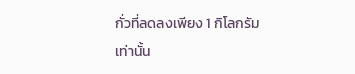กั่วที่ลดลงเพียง 1 กิโลกรัมเท่านั้น